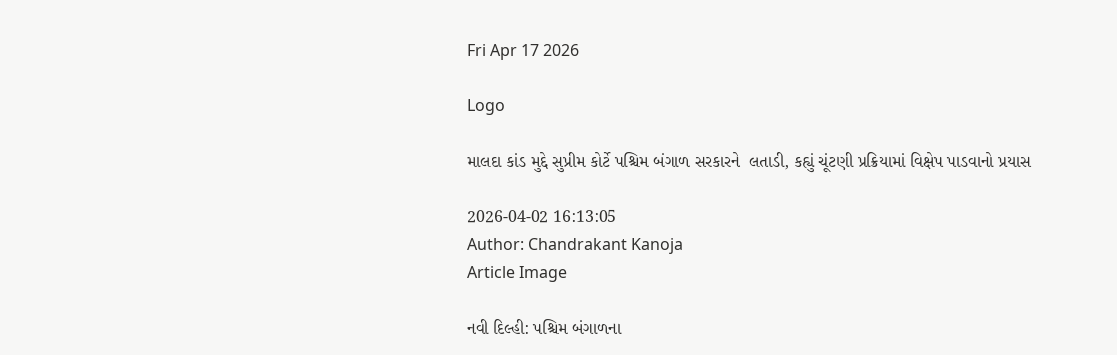Fri Apr 17 2026

Logo

માલદા કાંડ મુદ્દે સુપ્રીમ કોર્ટે પશ્ચિમ બંગાળ સરકારને  લતાડી, કહ્યું ચૂંટણી પ્રક્રિયામાં વિક્ષેપ પાડવાનો પ્રયાસ

2026-04-02 16:13:05
Author: Chandrakant Kanoja
Article Image

નવી દિલ્હી: પશ્ચિમ બંગાળના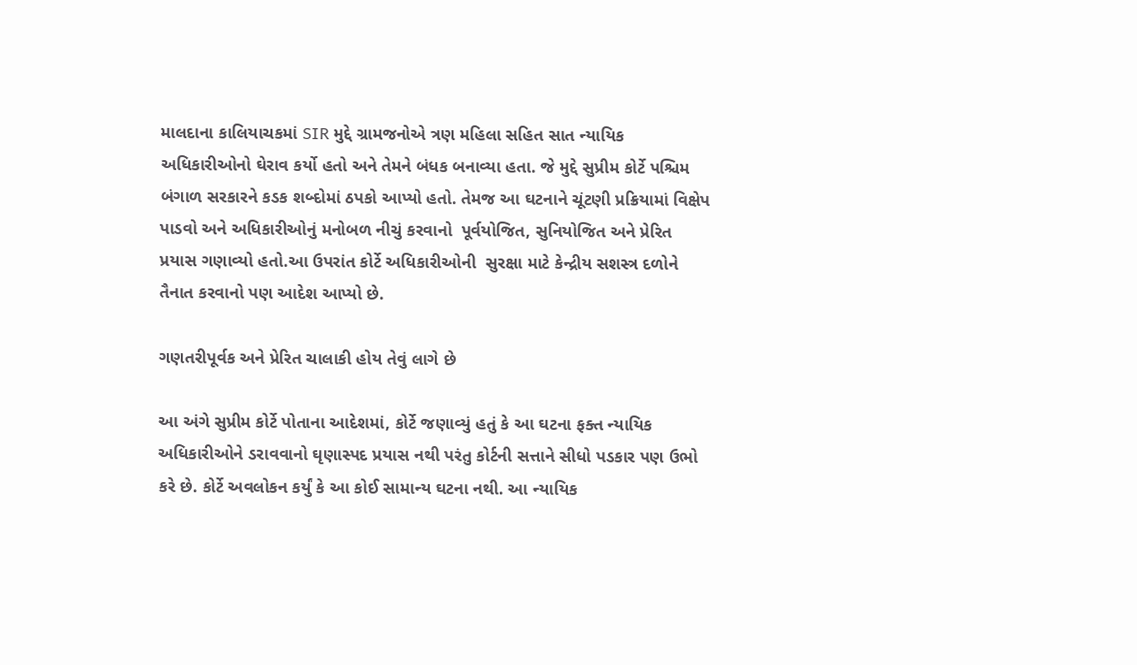માલદાના કાલિયાચકમાં SIR મુદ્દે ગ્રામજનોએ ત્રણ મહિલા સહિત સાત ન્યાયિક અધિકારીઓનો ઘેરાવ કર્યો હતો અને તેમને બંધક બનાવ્યા હતા. જે મુદ્દે સુપ્રીમ કોર્ટે પશ્ચિમ બંગાળ સરકારને કડક શબ્દોમાં ઠપકો આપ્યો હતો. તેમજ આ ઘટનાને ચૂંટણી પ્રક્રિયામાં વિક્ષેપ પાડવો અને અધિકારીઓનું મનોબળ નીચું કરવાનો  પૂર્વયોજિત, સુનિયોજિત અને પ્રેરિત  પ્રયાસ ગણાવ્યો હતો.આ ઉપરાંત કોર્ટે અધિકારીઓની  સુરક્ષા માટે કેન્દ્રીય સશસ્ત્ર દળોને તૈનાત કરવાનો પણ આદેશ આપ્યો છે.

ગણતરીપૂર્વક અને પ્રેરિત ચાલાકી હોય તેવું લાગે છે

આ અંગે સુપ્રીમ કોર્ટે પોતાના આદેશમાં, કોર્ટે જણાવ્યું હતું કે આ ઘટના ફક્ત ન્યાયિક અધિકારીઓને ડરાવવાનો ઘૃણાસ્પદ પ્રયાસ નથી પરંતુ કોર્ટની સત્તાને સીધો પડકાર પણ ઉભો કરે છે. કોર્ટે અવલોકન કર્યું કે આ કોઈ સામાન્ય ઘટના નથી. આ ન્યાયિક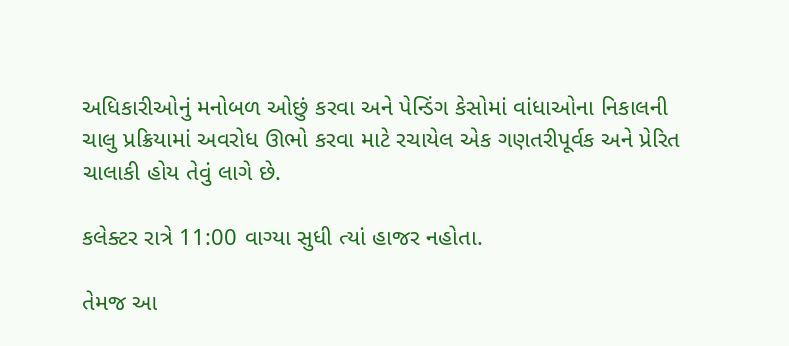અધિકારીઓનું મનોબળ ઓછું કરવા અને પેન્ડિંગ કેસોમાં વાંધાઓના નિકાલની ચાલુ પ્રક્રિયામાં અવરોધ ઊભો કરવા માટે રચાયેલ એક ગણતરીપૂર્વક અને પ્રેરિત ચાલાકી હોય તેવું લાગે છે.

કલેક્ટર રાત્રે 11:00 વાગ્યા સુધી ત્યાં હાજર નહોતા.

તેમજ આ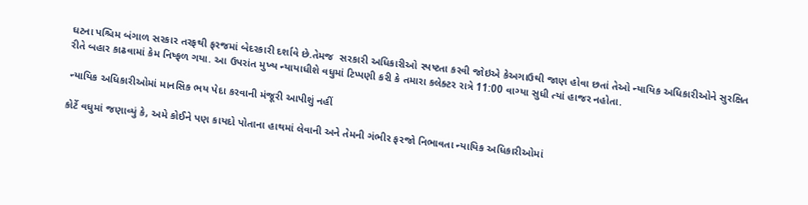ઘટના પશ્ચિમ બંગાળ સરકાર તરફથી ફરજમાં બેદરકારી દર્શાવે છે.તેમજ  સરકારી અધિકારીઓ સ્પષ્ટતા કરવી જોઇએ કેઅગાઉથી જાણ હોવા છતાં તેઓ ન્યાયિક અધિકારીઓને સુરક્ષિત રીતે બહાર કાઢવામાં કેમ નિષ્ફળ ગયા. આ ઉપરાંત મુખ્ય ન્યાયાધીશે વધુમાં ટિપ્પણી કરી કે તમારા કલેક્ટર રાત્રે 11:00 વાગ્યા સુધી ત્યાં હાજર નહોતા.

 ન્યાયિક અધિકારીઓમાં માનસિક ભય પેદા કરવાની મંજૂરી આપીશું નહીં

કોર્ટે વધુમાં જણાવ્યું કે, અમે કોઈને પણ કાયદો પોતાના હાથમાં લેવાની અને તેમની ગંભીર ફરજો નિભાવતા ન્યાયિક અધિકારીઓમાં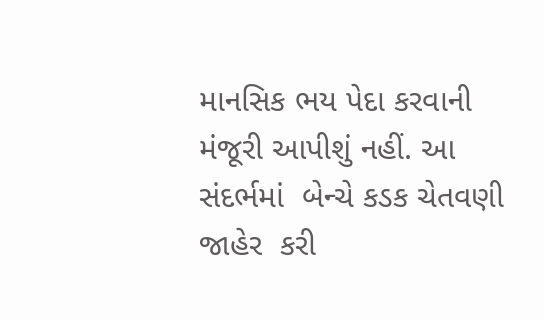માનસિક ભય પેદા કરવાની મંજૂરી આપીશું નહીં. આ સંદર્ભમાં  બેન્ચે કડક ચેતવણી જાહેર  કરી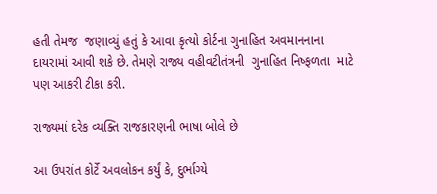હતી તેમજ  જણાવ્યું હતું કે આવા કૃત્યો કોર્ટના ગુનાહિત અવમાનનાના દાયરામાં આવી શકે છે. તેમણે રાજ્ય વહીવટીતંત્રની  ગુનાહિત નિષ્ફળતા  માટે પણ આકરી ટીકા કરી.

રાજ્યમાં દરેક વ્યક્તિ રાજકારણની ભાષા બોલે છે

આ ઉપરાંત કોર્ટે અવલોકન કર્યું કે, દુર્ભાગ્યે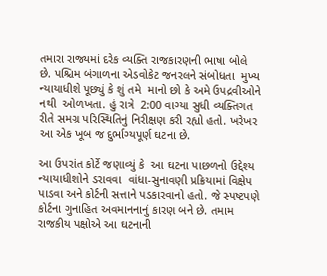તમારા રાજ્યમાં દરેક વ્યક્તિ રાજકારણની ભાષા બોલે છે. પશ્ચિમ બંગાળના એડવોકેટ જનરલને સંબોધતા  મુખ્ય ન્યાયાધીશે પૂછ્યું કે શું તમે  માનો છો કે અમે ઉપદ્રવીઓને નથી  ઓળખતા. હું રાત્રે  2:00 વાગ્યા સુધી વ્યક્તિગત રીતે સમગ્ર પરિસ્થિતિનું નિરીક્ષણ કરી રહ્યો હતો. ખરેખર  આ એક ખૂબ જ દુર્ભાગ્યપૂર્ણ ઘટના છે.

આ ઉપરાંત કોર્ટે જણાવ્યું કે  આ ઘટના પાછળનો ઉદ્દેશ્ય ન્યાયાધીશોને ડરાવવા  વાંધા-સુનાવણી પ્રક્રિયામાં વિક્ષેપ પાડવા અને કોર્ટની સત્તાને પડકારવાનો હતો. જે સ્પષ્ટપણે કોર્ટના ગુનાહિત અવમાનનાનું કારણ બને છે. તમામ રાજકીય પક્ષોએ આ ઘટનાની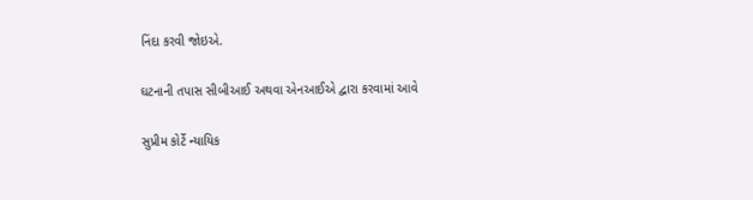નિંદા કરવી જોઇએ.

ઘટનાની તપાસ સીબીઆઈ અથવા એનઆઈએ દ્વારા કરવામાં આવે

સુપ્રીમ કોર્ટે ન્યાયિક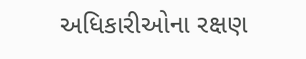અધિકારીઓના રક્ષણ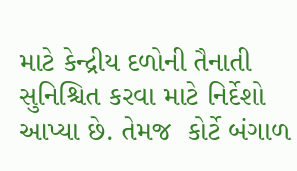માટે કેન્દ્રીય દળોની તૈનાતી સુનિશ્ચિત કરવા માટે નિર્દેશો આપ્યા છે. તેમજ  કોર્ટે બંગાળ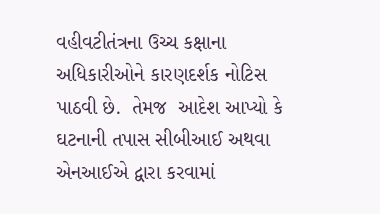વહીવટીતંત્રના ઉચ્ચ કક્ષાના અધિકારીઓને કારણદર્શક નોટિસ પાઠવી છે.  તેમજ  આદેશ આપ્યો કે ઘટનાની તપાસ સીબીઆઈ અથવા એનઆઈએ દ્વારા કરવામાં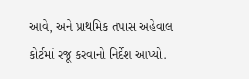આવે, અને પ્રાથમિક તપાસ અહેવાલ કોર્ટમાં રજૂ કરવાનો નિર્દેશ આપ્યો.